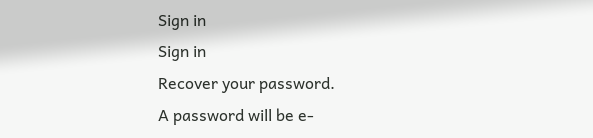Sign in
Sign in
Recover your password.
A password will be e-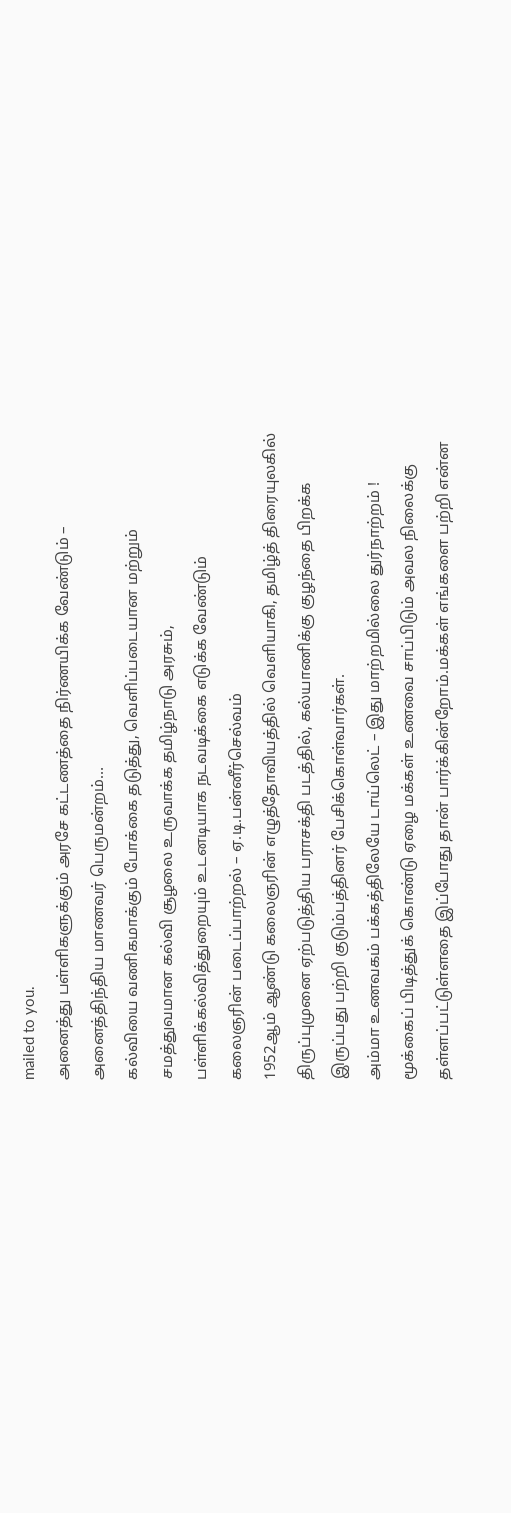mailed to you.
அனைத்து பள்ளிகளுக்கும் அரசே கட்டணத்தை நிர்ணயிக்க வேண்டும் – அனைத்திந்திய மாணவர் பெருமன்றம்…
கல்வியை வணிகமாக்கும் போக்கை தடுத்து, வெளிப்படையான மற்றும் சமத்துவமான கல்வி சூழலை உருவாக்க தமிழ்நாடு அரசும், பள்ளிக்கல்வித்துறையும் உடனடியாக நடவடிக்கை எடுக்க வேண்டும்
கலைஞரின் படைப்பாற்றல் – ஏ.டி.பன்னீர்செல்வம்
1952ஆம் ஆண்டு கலைஞரின் எழுத்தோவியத்தில் வெளியாகி, தமிழ்த் திரையுலகில் திருப்புமுனை ஏற்படுத்திய பராசக்தி படத்தில், கல்யாணிக்கு குழந்தை பிறக்க இருப்பது பற்றி குடும்பத்தினர் பேசிக்கொள்வார்கள்.
அம்மா உணவகம் பக்கத்திலேயே டாய்லெட் – இது மாற்றமில்லை துர்நாற்றம் !
மூக்கைப் பிடித்துக் கொண்டு ஏழை மக்கள் உணவை சாப்பிடும் அவல நிலைக்கு தள்ளப்பட்டுள்ளதை இப்போது தான் பார்க்கின்றோம்.மக்கள் எங்களை பற்றி என்ன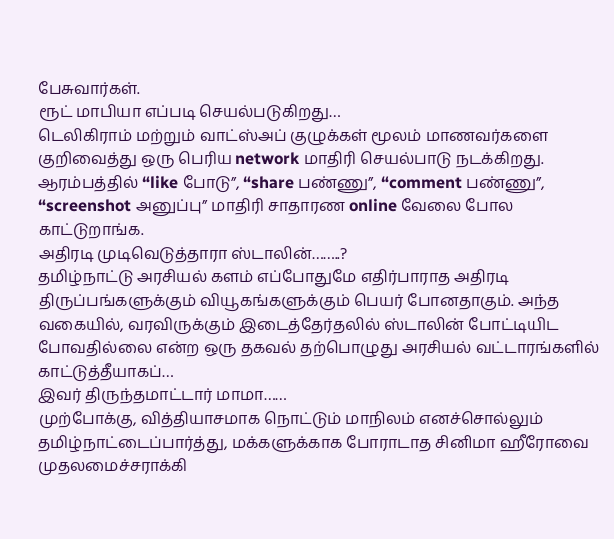பேசுவார்கள்.
ரூட் மாபியா எப்படி செயல்படுகிறது…
டெலிகிராம் மற்றும் வாட்ஸ்அப் குழுக்கள் மூலம் மாணவர்களை குறிவைத்து ஒரு பெரிய network மாதிரி செயல்பாடு நடக்கிறது. ஆரம்பத்தில் “like போடு”, “share பண்ணு”, “comment பண்ணு”, “screenshot அனுப்பு” மாதிரி சாதாரண online வேலை போல காட்டுறாங்க.
அதிரடி முடிவெடுத்தாரா ஸ்டாலின்……..?
தமிழ்நாட்டு அரசியல் களம் எப்போதுமே எதிர்பாராத அதிரடி திருப்பங்களுக்கும் வியூகங்களுக்கும் பெயர் போனதாகும். அந்த வகையில், வரவிருக்கும் இடைத்தேர்தலில் ஸ்டாலின் போட்டியிட போவதில்லை என்ற ஒரு தகவல் தற்பொழுது அரசியல் வட்டாரங்களில் காட்டுத்தீயாகப்…
இவர் திருந்தமாட்டார் மாமா……
முற்போக்கு, வித்தியாசமாக நொட்டும் மாநிலம் எனச்சொல்லும் தமிழ்நாட்டைப்பார்த்து, மக்களுக்காக போராடாத சினிமா ஹீரோவை முதலமைச்சராக்கி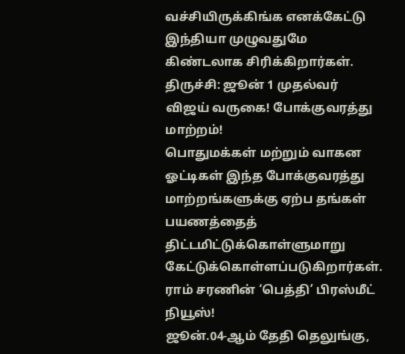வச்சியிருக்கிங்க எனக்கேட்டு இந்தியா முழுவதுமே கிண்டலாக சிரிக்கிறார்கள்.
திருச்சி: ஜூன் 1 முதல்வர் விஜய் வருகை! போக்குவரத்து மாற்றம்!
பொதுமக்கள் மற்றும் வாகன ஓட்டிகள் இந்த போக்குவரத்து மாற்றங்களுக்கு ஏற்ப தங்கள் பயணத்தைத் திட்டமிட்டுக்கொள்ளுமாறு கேட்டுக்கொள்ளப்படுகிறார்கள்.
ராம் சரணின் ‘பெத்தி’ பிரஸ்மீட் நியூஸ்!
ஜூன்.04-ஆம் தேதி தெலுங்கு,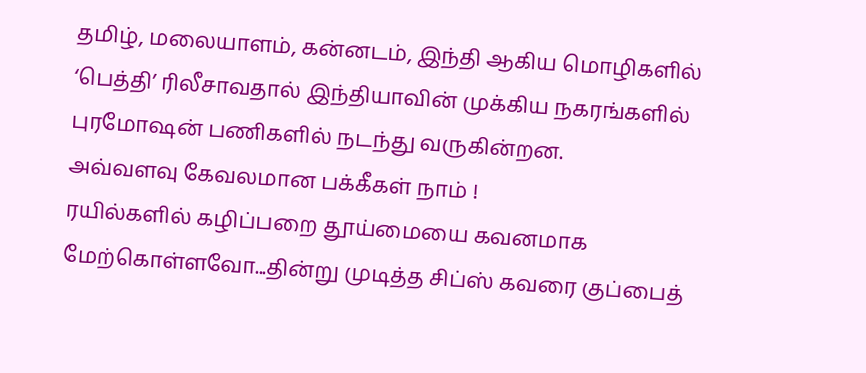தமிழ், மலையாளம், கன்னடம், இந்தி ஆகிய மொழிகளில் ‘பெத்தி’ ரிலீசாவதால் இந்தியாவின் முக்கிய நகரங்களில் புரமோஷன் பணிகளில் நடந்து வருகின்றன.
அவ்வளவு கேவலமான பக்கீகள் நாம் !
ரயில்களில் கழிப்பறை தூய்மையை கவனமாக மேற்கொள்ளவோ...தின்று முடித்த சிப்ஸ் கவரை குப்பைத்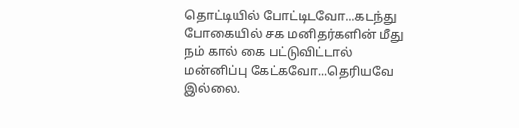தொட்டியில் போட்டிடவோ...கடந்து போகையில் சக மனிதர்களின் மீது நம் கால் கை பட்டுவிட்டால் மன்னிப்பு கேட்கவோ...தெரியவே இல்லை.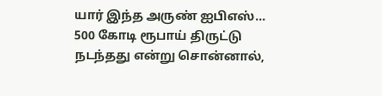யார் இந்த அருண் ஐபிஎஸ்…
500 கோடி ரூபாய் திருட்டு நடந்தது என்று சொன்னால்,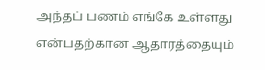அந்தப் பணம் எங்கே உள்ளது என்பதற்கான ஆதாரத்தையும்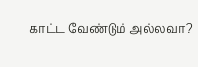காட்ட வேண்டும் அல்லவா?